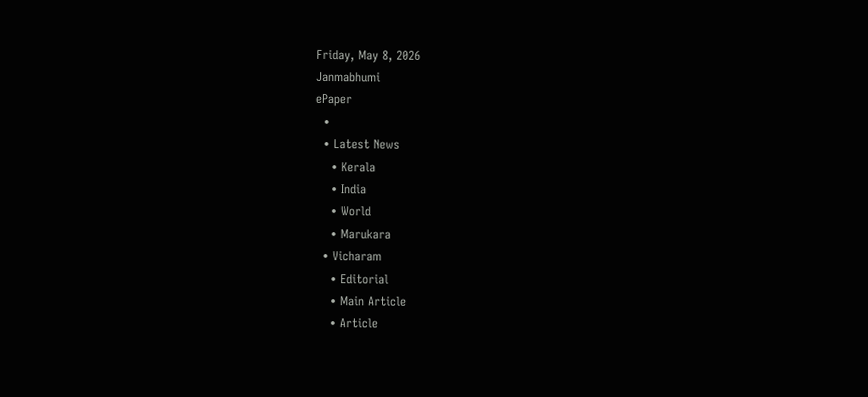Friday, May 8, 2026
Janmabhumi
ePaper
  •
  • Latest News
    • Kerala
    • India
    • World
    • Marukara
  • Vicharam
    • Editorial
    • Main Article
    • Article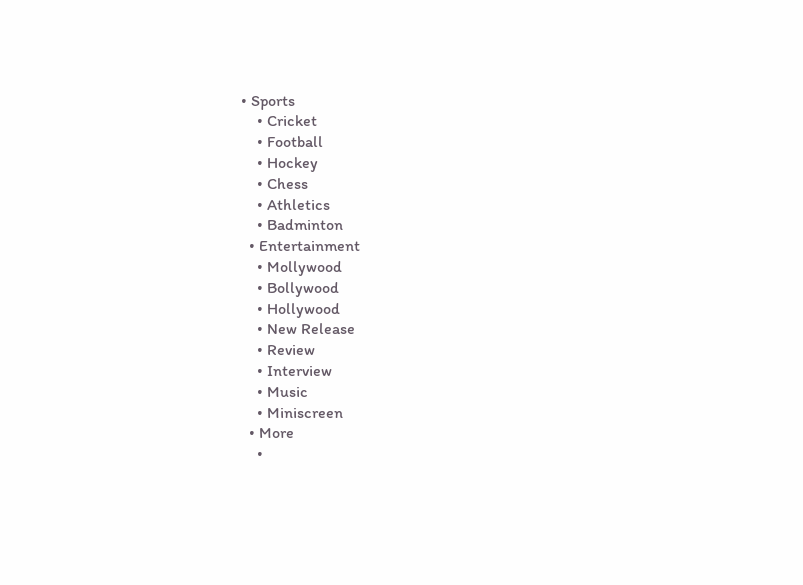• Sports
    • Cricket
    • Football
    • Hockey
    • Chess
    • Athletics
    • Badminton
  • Entertainment
    • Mollywood
    • Bollywood
    • Hollywood
    • New Release
    • Review
    • Interview
    • Music
    • Miniscreen
  • More
    •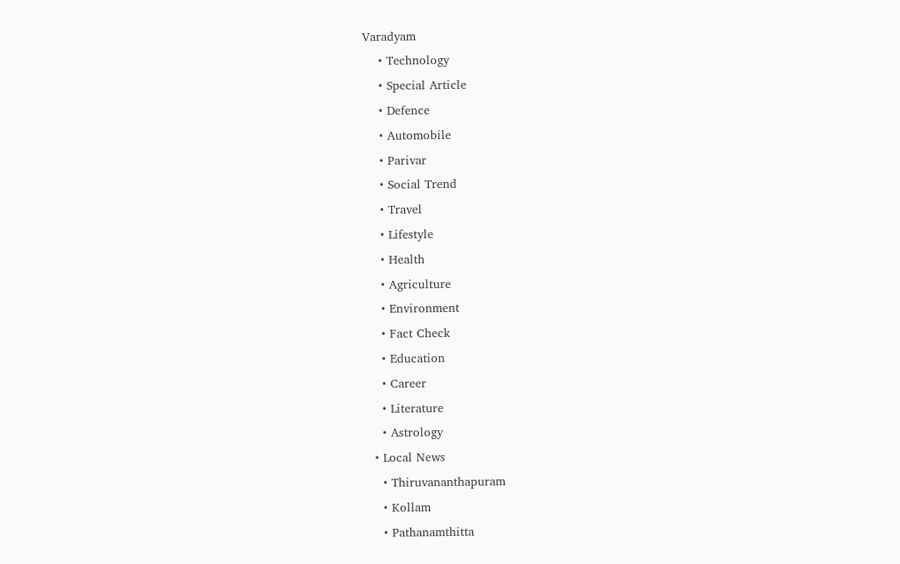Varadyam
    • Technology
    • Special Article
    • Defence
    • Automobile
    • Parivar
    • Social Trend
    • Travel
    • Lifestyle
    • Health
    • Agriculture
    • Environment
    • Fact Check
    • Education
    • Career
    • Literature
    • Astrology
  • Local News
    • Thiruvananthapuram
    • Kollam
    • Pathanamthitta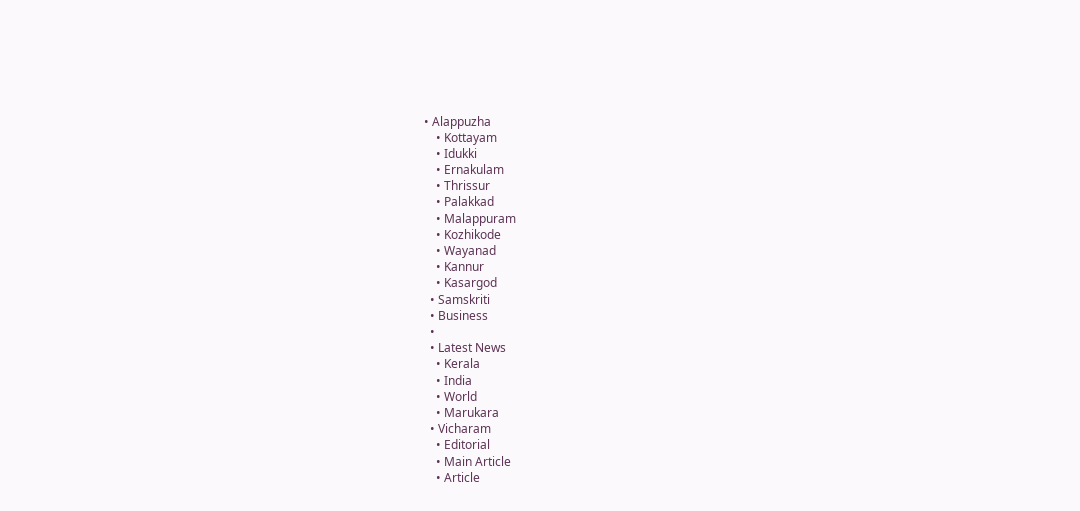• Alappuzha
    • Kottayam
    • Idukki
    • Ernakulam
    • Thrissur
    • Palakkad
    • Malappuram
    • Kozhikode
    • Wayanad
    • Kannur
    • Kasargod
  • Samskriti
  • Business
  •
  • Latest News
    • Kerala
    • India
    • World
    • Marukara
  • Vicharam
    • Editorial
    • Main Article
    • Article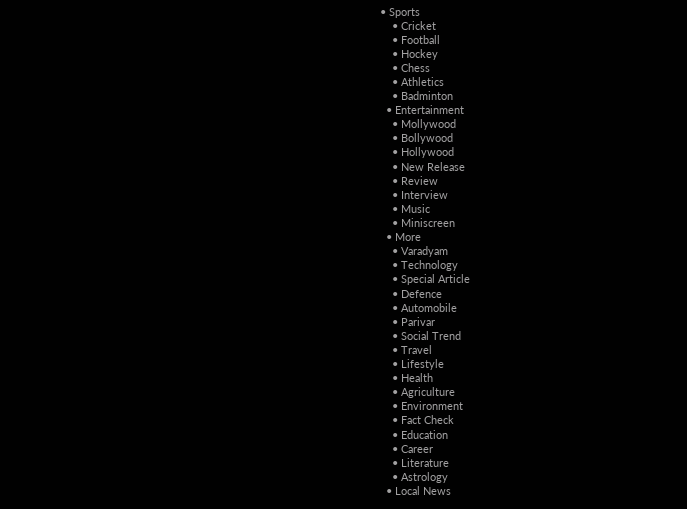• Sports
    • Cricket
    • Football
    • Hockey
    • Chess
    • Athletics
    • Badminton
  • Entertainment
    • Mollywood
    • Bollywood
    • Hollywood
    • New Release
    • Review
    • Interview
    • Music
    • Miniscreen
  • More
    • Varadyam
    • Technology
    • Special Article
    • Defence
    • Automobile
    • Parivar
    • Social Trend
    • Travel
    • Lifestyle
    • Health
    • Agriculture
    • Environment
    • Fact Check
    • Education
    • Career
    • Literature
    • Astrology
  • Local News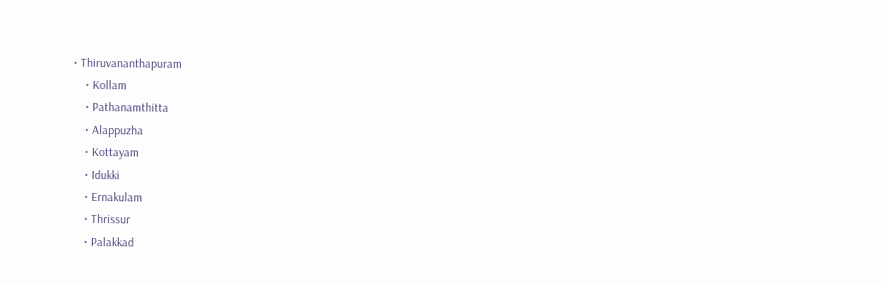• Thiruvananthapuram
    • Kollam
    • Pathanamthitta
    • Alappuzha
    • Kottayam
    • Idukki
    • Ernakulam
    • Thrissur
    • Palakkad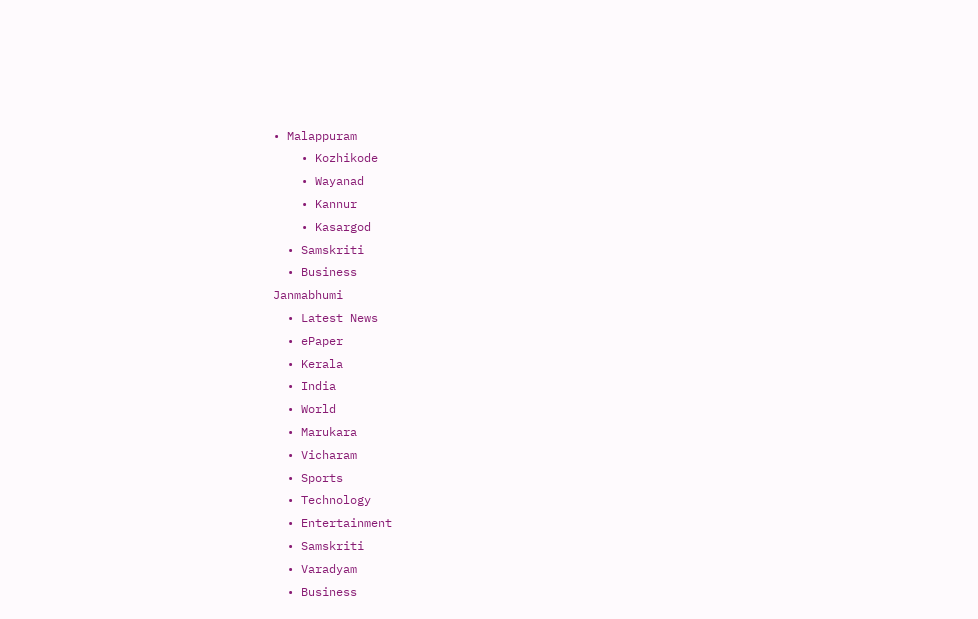• Malappuram
    • Kozhikode
    • Wayanad
    • Kannur
    • Kasargod
  • Samskriti
  • Business
Janmabhumi
  • Latest News
  • ePaper
  • Kerala
  • India
  • World
  • Marukara
  • Vicharam
  • Sports
  • Technology
  • Entertainment
  • Samskriti
  • Varadyam
  • Business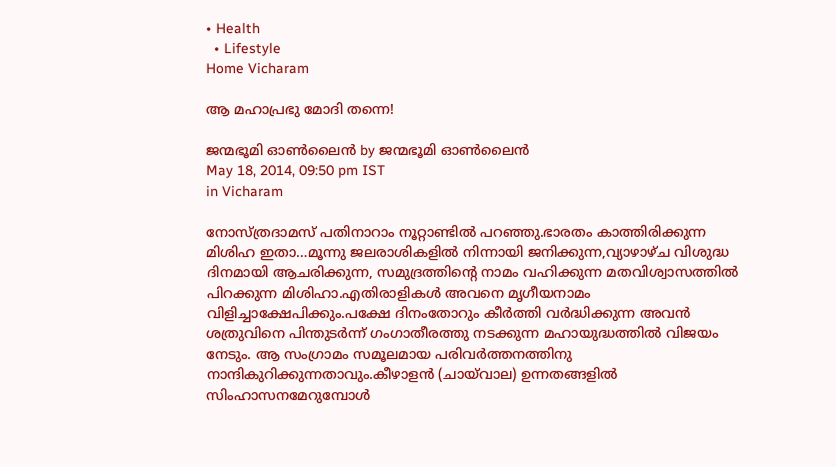• Health
  • Lifestyle
Home Vicharam

ആ മഹാപ്രഭു മോദി തന്നെ!

ജന്മഭൂമി ഓണ്‍ലൈന്‍ by ജന്മഭൂമി ഓണ്‍ലൈന്‍
May 18, 2014, 09:50 pm IST
in Vicharam

നോസ്ത്രദാമസ്‌ പതിനാറാം നൂറ്റാണ്ടില്‍ പറഞ്ഞു.ഭാരതം കാത്തിരിക്കുന്ന മിശിഹ ഇതാ…മൂന്നു ജലരാശികളില്‍ നിന്നായി ജനിക്കുന്ന,വ്യാഴാഴ്ച വിശുദ്ധ ദിനമായി ആചരിക്കുന്ന, സമുദ്രത്തിന്റെ നാമം വഹിക്കുന്ന മതവിശ്വാസത്തില്‍ പിറക്കുന്ന മിശിഹാ.എതിരാളികള്‍ അവനെ മൃഗീയനാമം വിളിച്ചാക്ഷേപിക്കും.പക്ഷേ ദിനംതോറും കീര്‍ത്തി വര്‍ദ്ധിക്കുന്ന അവന്‍ ശത്രുവിനെ പിന്തുടര്‍ന്ന്‌ ഗംഗാതീരത്തു നടക്കുന്ന മഹായുദ്ധത്തില്‍ വിജയം നേടും. ആ സംഗ്രാമം സമൂലമായ പരിവര്‍ത്തനത്തിനു നാന്ദികുറിക്കുന്നതാവും.കീഴാളന്‍ (ചായ്‌വാല) ഉന്നതങ്ങളില്‍ സിംഹാസനമേറുമ്പോള്‍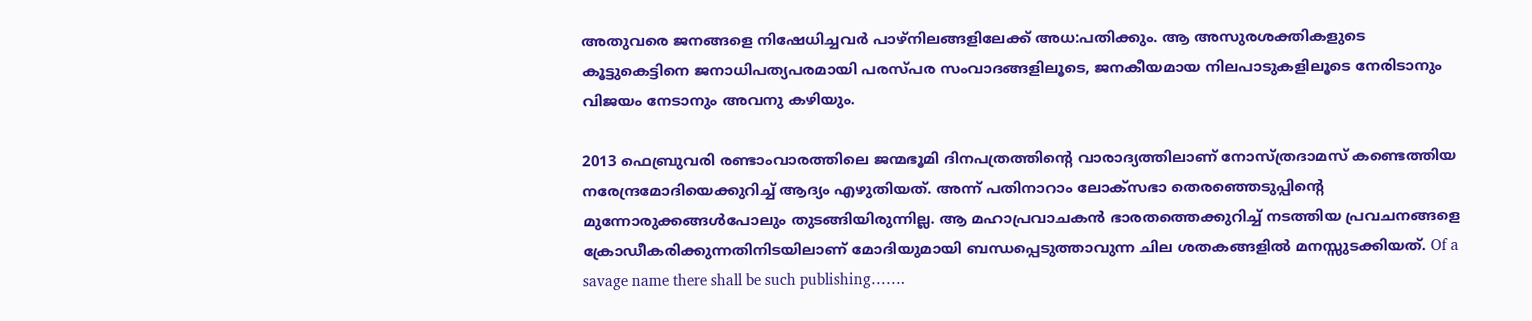അതുവരെ ജനങ്ങളെ നിഷേധിച്ചവര്‍ പാഴ്‌നിലങ്ങളിലേക്ക്‌ അധ:പതിക്കും. ആ അസുരശക്തികളുടെ കൂട്ടുകെട്ടിനെ ജനാധിപത്യപരമായി പരസ്പര സംവാദങ്ങളിലൂടെ, ജനകീയമായ നിലപാടുകളിലൂടെ നേരിടാനും വിജയം നേടാനും അവനു കഴിയും.

2013 ഫെബ്രുവരി രണ്ടാംവാരത്തിലെ ജന്മഭൂമി ദിനപത്രത്തിന്റെ വാരാദ്യത്തിലാണ്‌ നോസ്ത്രദാമസ്‌ കണ്ടെത്തിയ നരേന്ദ്രമോദിയെക്കുറിച്ച്‌ ആദ്യം എഴുതിയത്‌. അന്ന്‌ പതിനാറാം ലോക്സഭാ തെരഞ്ഞെടുപ്പിന്റെ മുന്നോരുക്കങ്ങള്‍പോലും തുടങ്ങിയിരുന്നില്ല. ആ മഹാപ്രവാചകന്‍ ഭാരതത്തെക്കുറിച്ച്‌ നടത്തിയ പ്രവചനങ്ങളെ ക്രോഡീകരിക്കുന്നതിനിടയിലാണ്‌ മോദിയുമായി ബന്ധപ്പെടുത്താവുന്ന ചില ശതകങ്ങളില്‍ മനസ്സുടക്കിയത്‌. Of a savage name there shall be such publishing…….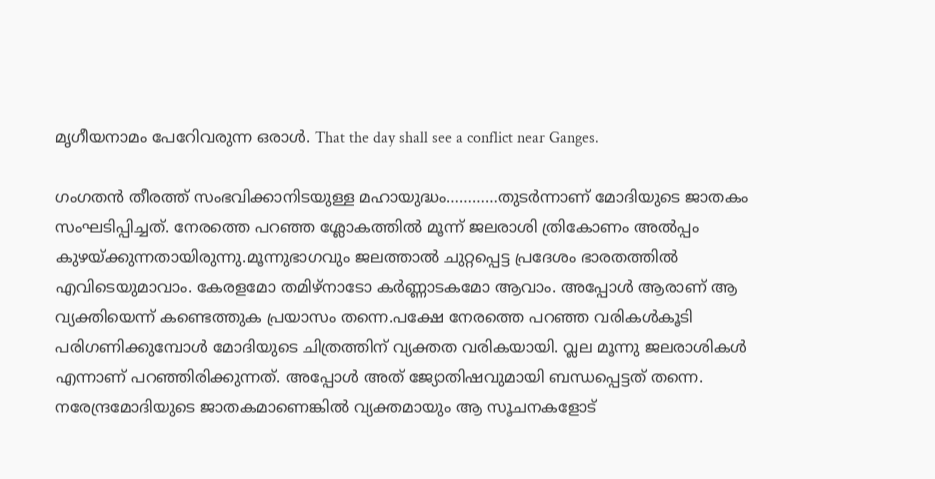മൃഗീയനാമം പേറേിവരുന്ന ഒരാള്‍. That the day shall see a conflict near Ganges.

ഗംഗതന്‍ തീരത്ത്‌ സംഭവിക്കാനിടയുള്ള മഹായുദ്ധം…………തുടര്‍ന്നാണ്‌ മോദിയുടെ ജാതകം സംഘടിപ്പിച്ചത്‌. നേരത്തെ പറഞ്ഞ ശ്ലോകത്തില്‍ മൂന്ന്‌ ജലരാശി ത്രികോണം അല്‍പ്പം കുഴയ്‌ക്കുന്നതായിരുന്നു.മൂന്നുഭാഗവും ജലത്താല്‍ ചുറ്റപ്പെട്ട പ്രദേശം ഭാരതത്തില്‍ എവിടെയുമാവാം. കേരളമോ തമിഴ്‌നാടോ കര്‍ണ്ണാടകമോ ആവാം. അപ്പോള്‍ ആരാണ്‌ ആ വ്യക്തിയെന്ന്‌ കണ്ടെത്തുക പ്രയാസം തന്നെ.പക്ഷേ നേരത്തെ പറഞ്ഞ വരികള്‍കൂടി പരിഗണിക്കുമ്പോള്‍ മോദിയുടെ ചിത്രത്തിന്‌ വ്യക്തത വരികയായി. വ്ലല മൂന്നു ജലരാശികള്‍ എന്നാണ്‌ പറഞ്ഞിരിക്കുന്നത്‌. അപ്പോള്‍ അത്‌ ജ്യോതിഷവുമായി ബന്ധപ്പെട്ടത്‌ തന്നെ. നരേന്ദ്രമോദിയുടെ ജാതകമാണെങ്കില്‍ വ്യക്തമായും ആ സൂചനകളോട്‌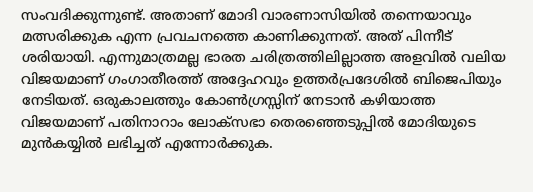സംവദിക്കുന്നുണ്ട്‌. അതാണ്‌ മോദി വാരണാസിയില്‍ തന്നെയാവും മത്സരിക്കുക എന്ന പ്രവചനത്തെ കാണിക്കുന്നത്‌. അത്‌ പിന്നീട്‌ ശരിയായി. എന്നുമാത്രമല്ല ഭാരത ചരിത്രത്തിലില്ലാത്ത അളവില്‍ വലിയ വിജയമാണ്‌ ഗംഗാതീരത്ത്‌ അദ്ദേഹവും ഉത്തര്‍പ്രദേശില്‍ ബിജെപിയും നേടിയത്‌. ഒരുകാലത്തും കോണ്‍ഗ്രസ്സിന്‌ നേടാന്‍ കഴിയാത്ത വിജയമാണ്‌ പതിനാറാം ലോക്സഭാ തെരഞ്ഞെടുപ്പില്‍ മോദിയുടെ മുന്‍കയ്യില്‍ ലഭിച്ചത്‌ എന്നോര്‍ക്കുക.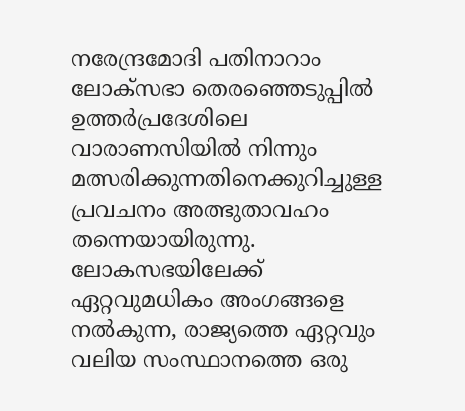നരേന്ദ്രമോദി പതിനാറാം ലോക്സഭാ തെരഞ്ഞെടുപ്പില്‍ ഉത്തര്‍പ്രദേശിലെ വാരാണസിയില്‍ നിന്നും മത്സരിക്കുന്നതിനെക്കുറിച്ചുള്ള പ്രവചനം അത്ഭുതാവഹം തന്നെയായിരുന്നു. ലോകസഭയിലേക്ക്‌ ഏറ്റവുമധികം അംഗങ്ങളെ നല്‍കുന്ന, രാജ്യത്തെ ഏറ്റവും വലിയ സംസ്ഥാനത്തെ ഒരു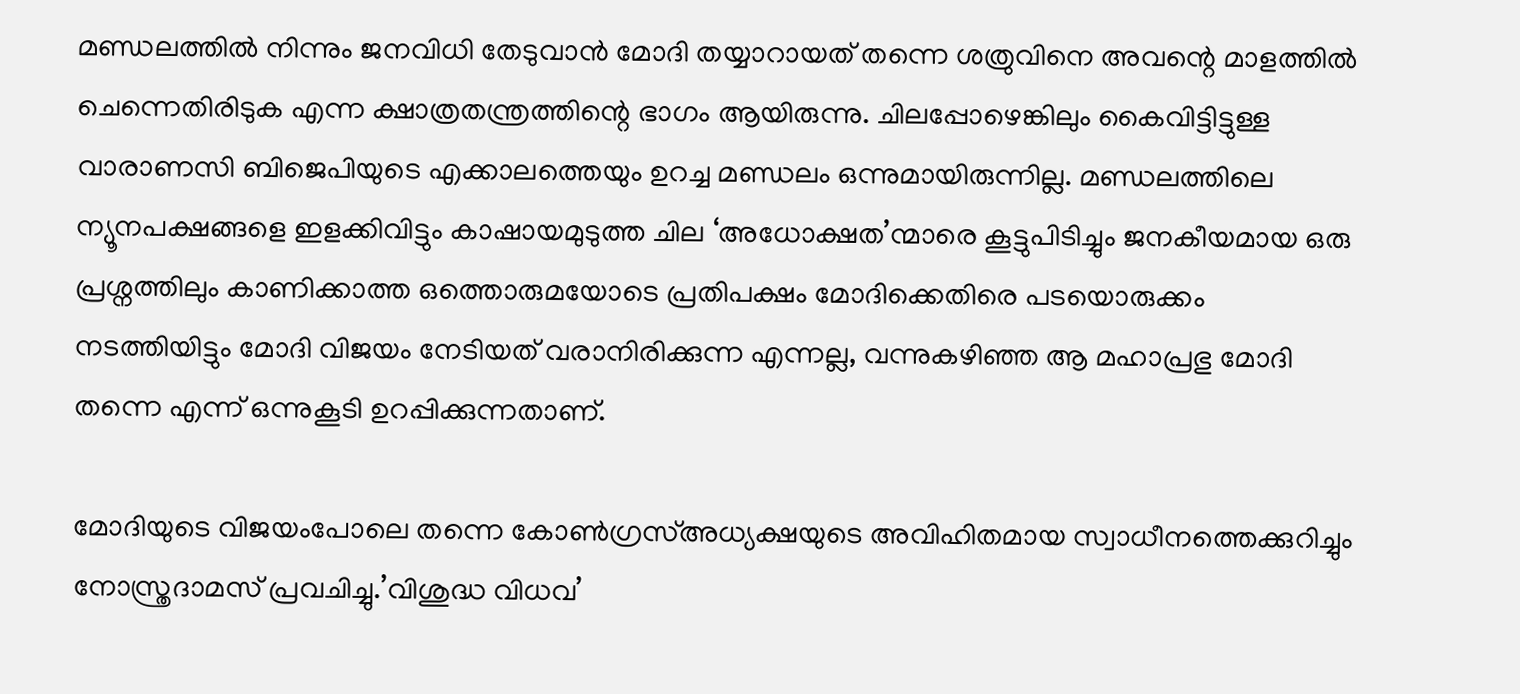മണ്ഡലത്തില്‍ നിന്നും ജനവിധി തേടുവാന്‍ മോദി തയ്യാറായത്‌ തന്നെ ശത്രുവിനെ അവന്റെ മാളത്തില്‍ ചെന്നെതിരിടുക എന്ന ക്ഷാത്രതന്ത്രത്തിന്റെ ഭാഗം ആയിരുന്നു. ചിലപ്പോഴെങ്കിലും കൈവിട്ടിട്ടുള്ള വാരാണസി ബിജെപിയുടെ എക്കാലത്തെയും ഉറച്ച മണ്ഡലം ഒന്നുമായിരുന്നില്ല. മണ്ഡലത്തിലെ ന്യൂനപക്ഷങ്ങളെ ഇളക്കിവിട്ടും കാഷായമുടുത്ത ചില ‘അധോക്ഷത’ന്മാരെ കൂട്ടുപിടിച്ചും ജനകീയമായ ഒരു പ്രശ്നത്തിലും കാണിക്കാത്ത ഒത്തൊരുമയോടെ പ്രതിപക്ഷം മോദിക്കെതിരെ പടയൊരുക്കം നടത്തിയിട്ടും മോദി വിജയം നേടിയത്‌ വരാനിരിക്കുന്ന എന്നല്ല, വന്നുകഴിഞ്ഞ ആ മഹാപ്രഭു മോദി തന്നെ എന്ന്‌ ഒന്നുകൂടി ഉറപ്പിക്കുന്നതാണ്‌.

മോദിയുടെ വിജയംപോലെ തന്നെ കോണ്‍ഗ്രസ്‌അധ്യക്ഷയുടെ അവിഹിതമായ സ്വാധീനത്തെക്കുറിച്ചും നോസ്ത്രദാമസ്‌ പ്രവചിച്ചു.’വിശുദ്ധ വിധവ’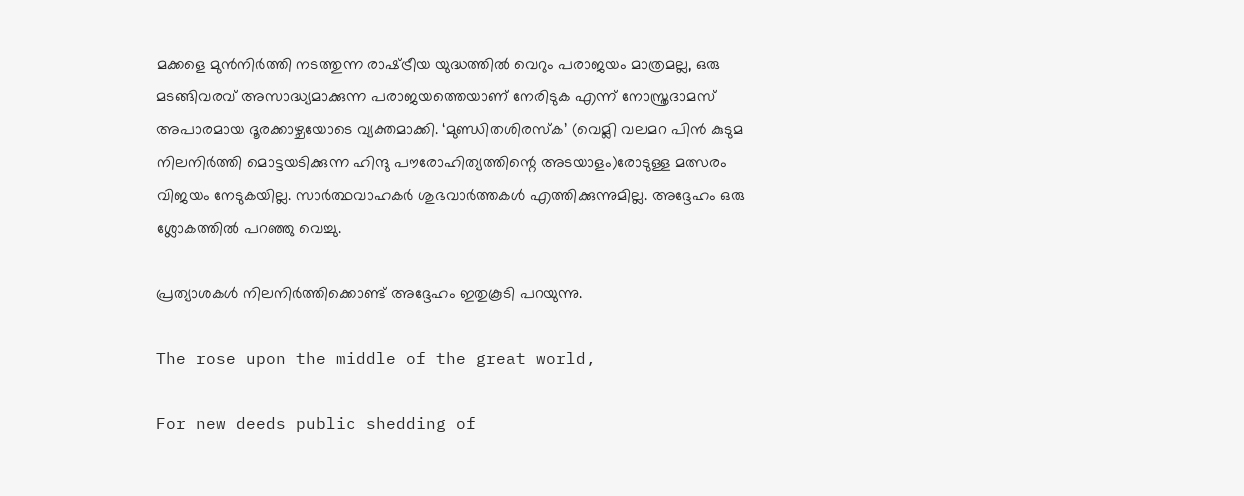മക്കളെ മുന്‍നിര്‍ത്തി നടത്തുന്ന രാഷ്‌ട്രീയ യുദ്ധത്തില്‍ വെറും പരാജയം മാത്രമല്ല, ഒരു മടങ്ങിവരവ്‌ അസാദ്ധ്യമാക്കുന്ന പരാജയത്തെയാണ്‌ നേരിടുക എന്ന്‌ നോസ്ത്രദാമസ്‌ അപാരമായ ദൂരക്കാഴ്ചയോടെ വ്യക്തമാക്കി. ‘മുണ്ഡിതശിരസ്ക’ (വെമ്ലി വലമറ പിന്‍ കുടുമ നിലനിര്‍ത്തി മൊട്ടയടിക്കുന്ന ഹിന്ദു പൗരോഹിത്യത്തിന്റെ അടയാളം)രോടുള്ള മത്സരം വിജയം നേടുകയില്ല. സാര്‍ത്ഥവാഹകര്‍ ശുഭവാര്‍ത്തകള്‍ എത്തിക്കുന്നുമില്ല. അദ്ദേഹം ഒരു ശ്ലോകത്തില്‍ പറഞ്ഞു വെച്ചു.

പ്രത്യാശകള്‍ നിലനിര്‍ത്തിക്കൊണ്ട്‌ അദ്ദേഹം ഇതുകൂടി പറയുന്നു.

The rose upon the middle of the great world,

For new deeds public shedding of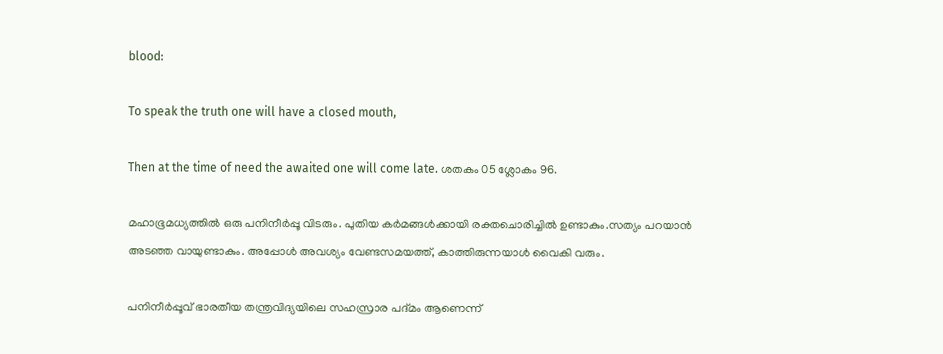blood:

To speak the truth one will have a closed mouth,

Then at the time of need the awaited one will come late. ശതകം 05 ശ്ലോകം 96.

മഹാഭൂമധ്യത്തില്‍ ഒരു പനിനീര്‍പ്പൂ വിടരും. പുതിയ കര്‍മങ്ങള്‍ക്കായി രക്തചൊരിച്ചില്‍ ഉണ്ടാകും.സത്യം പറയാന്‍ അടഞ്ഞ വായുണ്ടാകും. അപ്പോള്‍ അവശ്യം വേണ്ടസമയത്ത്‌, കാത്തിരുന്നയാള്‍ വൈകി വരും.

പനിനീര്‍പ്പൂവ്‌ ഭാരതീയ തന്ത്രവിദ്യയിലെ സഹസ്രാര പദ്മം ആണെന്ന്‌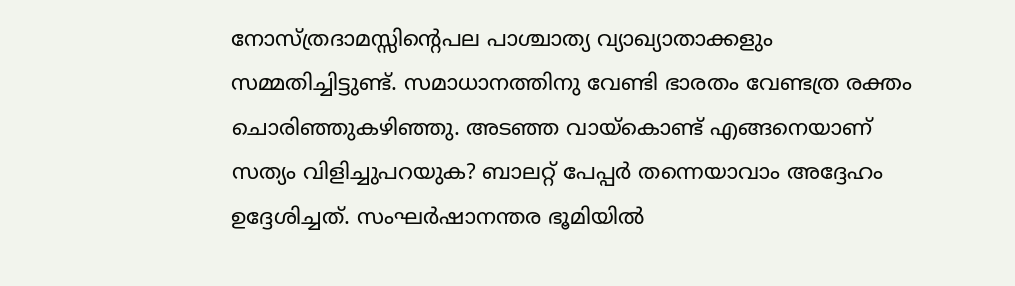നോസ്ത്രദാമസ്സിന്റെപല പാശ്ചാത്യ വ്യാഖ്യാതാക്കളും സമ്മതിച്ചിട്ടുണ്ട്‌. സമാധാനത്തിനു വേണ്ടി ഭാരതം വേണ്ടത്ര രക്തം ചൊരിഞ്ഞുകഴിഞ്ഞു. അടഞ്ഞ വായ്‌കൊണ്ട്‌ എങ്ങനെയാണ്‌ സത്യം വിളിച്ചുപറയുക? ബാലറ്റ്‌ പേപ്പര്‍ തന്നെയാവാം അദ്ദേഹം ഉദ്ദേശിച്ചത്‌. സംഘര്‍ഷാനന്തര ഭൂമിയില്‍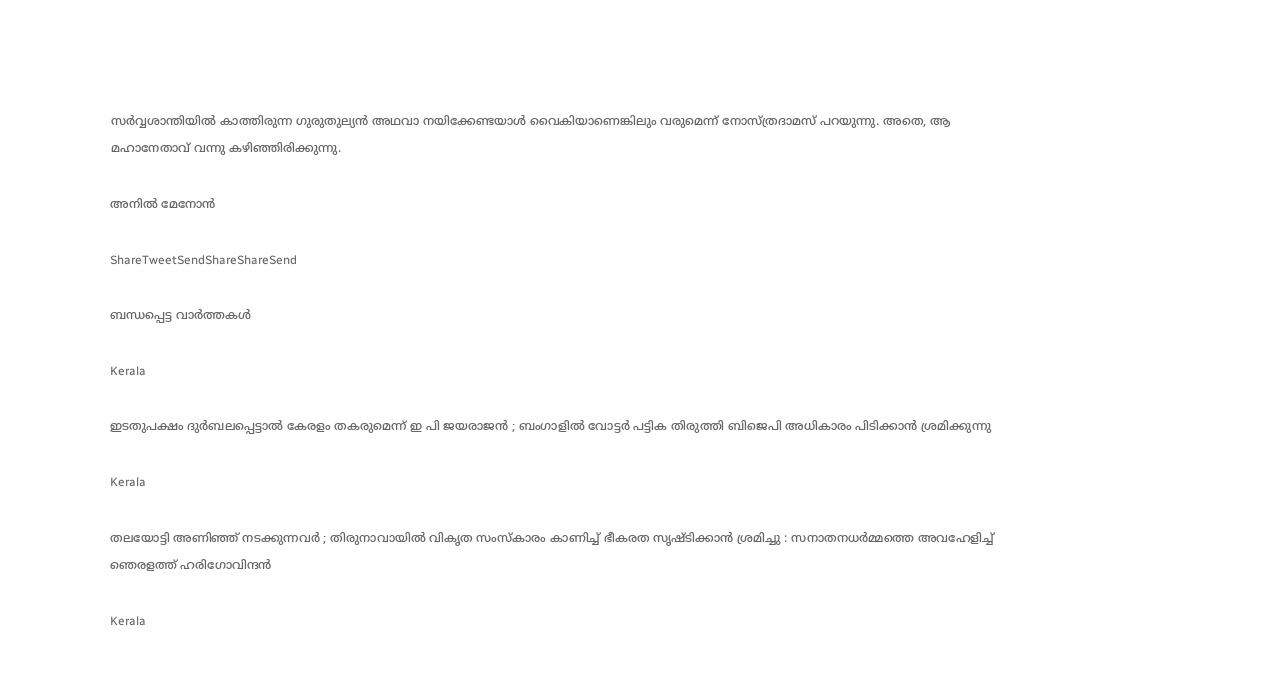സര്‍വ്വശാന്തിയില്‍ കാത്തിരുന്ന ഗുരുതുല്യന്‍ അഥവാ നയിക്കേണ്ടയാള്‍ വൈകിയാണെങ്കിലും വരുമെന്ന്‌ നോസ്ത്രദാമസ്‌ പറയുന്നു. അതെ, ആ മഹാനേതാവ്‌ വന്നു കഴിഞ്ഞിരിക്കുന്നു.

അനില്‍ മേനോന്‍

ShareTweetSendShareShareSend

ബന്ധപ്പെട്ട വാര്‍ത്തകള്‍

Kerala

ഇടതുപക്ഷം ദുർബലപ്പെട്ടാൽ കേരളം തകരുമെന്ന് ഇ പി ജയരാജൻ ; ബംഗാളിൽ വോട്ടർ പട്ടിക തിരുത്തി ബിജെപി അധികാരം പിടിക്കാൻ ശ്രമിക്കുന്നു

Kerala

തലയോട്ടി അണിഞ്ഞ് നടക്കുന്നവർ ; തിരുനാവായിൽ വികൃത സംസ്കാരം കാണിച്ച് ഭീകരത സൃഷ്ടിക്കാൻ ശ്രമിച്ചു : സനാതനധർമ്മത്തെ അവഹേളിച്ച് ഞെരളത്ത് ഹരിഗോവിന്ദൻ

Kerala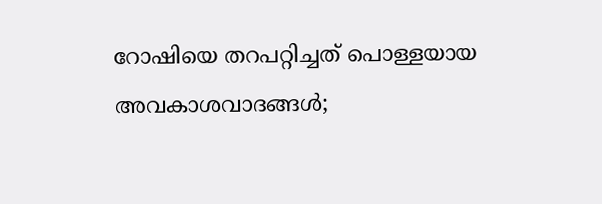റോഷിയെ തറപറ്റിച്ചത് പൊള്ളയായ അവകാശവാദങ്ങള്‍;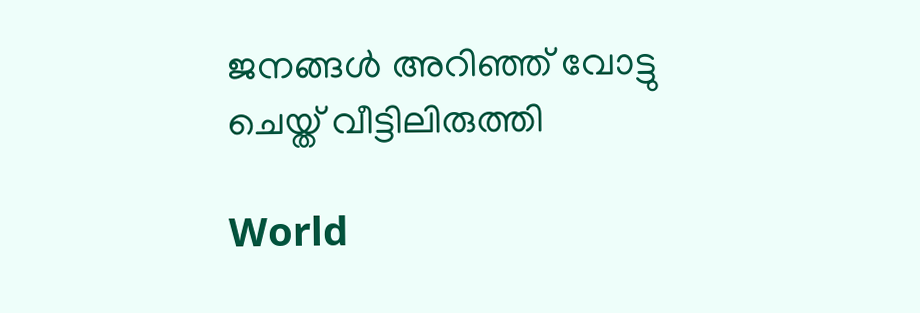ജനങ്ങള്‍ അറിഞ്ഞ് വോട്ടു ചെയ്ത് വീട്ടിലിരുത്തി

World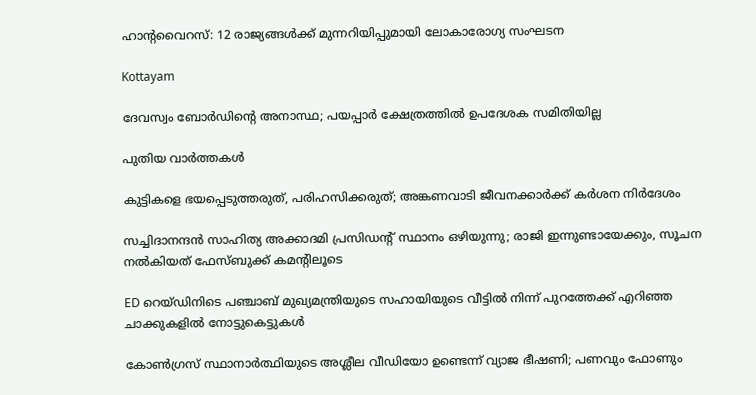ഹാൻ്റവൈറസ്: 12 രാജ്യങ്ങൾക്ക് മുന്നറിയിപ്പുമായി ലോകാരോഗ്യ സംഘടന

Kottayam

ദേവസ്വം ബോര്‍ഡിന്റെ അനാസ്ഥ; പയപ്പാര്‍ ക്ഷേത്രത്തില്‍ ഉപദേശക സമിതിയില്ല

പുതിയ വാര്‍ത്തകള്‍

കുട്ടികളെ ഭയപ്പെടുത്തരുത്, പരിഹസിക്കരുത്; അങ്കണവാടി ജീവനക്കാർക്ക് കർശന നിർദേശം

സച്ചിദാനന്ദൻ സാഹിത്യ അക്കാദമി പ്രസിഡന്റ് സ്ഥാനം ഒഴിയുന്നു; രാജി ഇന്നുണ്ടായേക്കും, സൂചന നൽകിയത് ഫേസ്ബുക്ക് കമന്റിലൂടെ

ED റെയ്ഡിനിടെ പഞ്ചാബ് മുഖ്യമന്ത്രിയുടെ സഹായിയുടെ വീട്ടിൽ നിന്ന് പുറത്തേക്ക് എറിഞ്ഞ ചാക്കുകളിൽ നോട്ടുകെട്ടുകൾ

കോൺഗ്രസ് സ്ഥാനാർത്ഥിയുടെ അശ്ലീല വീഡിയോ ഉണ്ടെന്ന് വ്യാജ ഭീഷണി; പണവും ഫോണും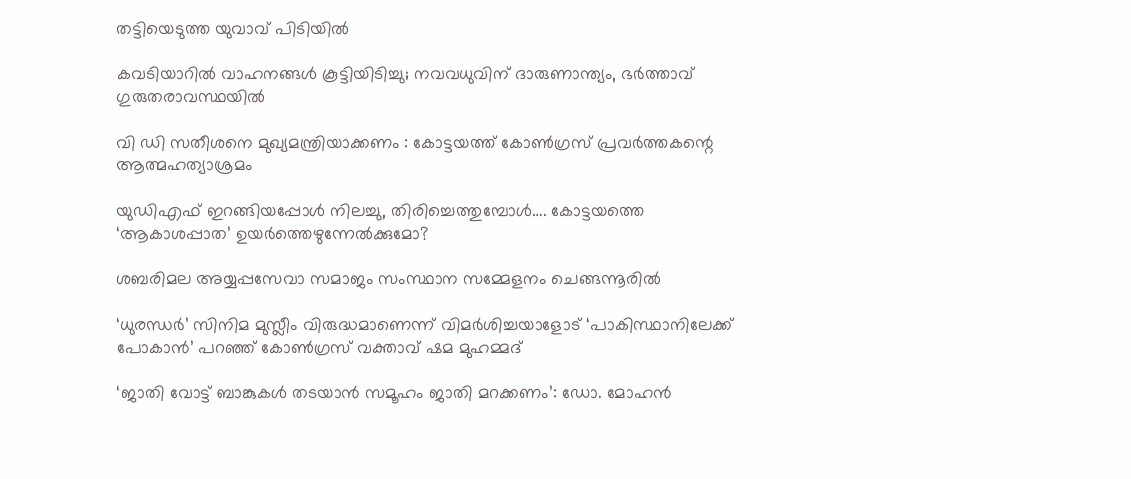തട്ടിയെടുത്ത യുവാവ് പിടിയിൽ

കവടിയാറിൽ വാഹനങ്ങൾ കൂട്ടിയിടിച്ചു; നവവധുവിന് ദാരുണാന്ത്യം, ഭർത്താവ് ഗുരുതരാവസ്ഥയിൽ

വി ഡി സതീശനെ മുഖ്യമന്ത്രിയാക്കണം : കോട്ടയത്ത് കോൺഗ്രസ് പ്രവർത്തകന്റെ ആത്മഹത്യാശ്രമം

യുഡിഎഫ് ഇറങ്ങിയപ്പോള്‍ നിലച്ചു, തിരിച്ചെത്തുമ്പോള്‍…. കോട്ടയത്തെ ‘ആകാശപ്പാത’ ഉയര്‍ത്തെഴുന്നേല്‍ക്കുമോ?

ശബരിമല അയ്യപ്പസേവാ സമാജം സംസ്ഥാന സമ്മേളനം ചെങ്ങന്നൂരില്‍

‘ധുരന്ധർ’ സിനിമ മുസ്ലീം വിരുദ്ധമാണെന്ന് വിമർശിച്ചയാളോട് ‘പാകിസ്ഥാനിലേക്ക് പോകാൻ’ പറഞ്ഞ് കോൺഗ്രസ് വക്താവ് ഷമ മുഹമ്മദ്

‘ജാതി വോട്ട് ബാങ്കുകള്‍ തടയാന്‍ സമൂഹം ജാതി മറക്കണം’: ഡോ. മോഹന്‍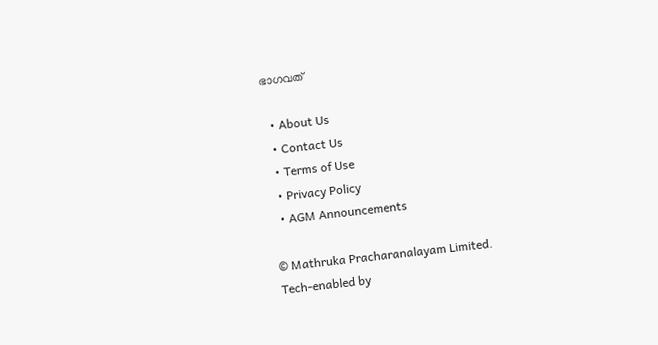ഭാഗവത്

  • About Us
  • Contact Us
  • Terms of Use
  • Privacy Policy
  • AGM Announcements

© Mathruka Pracharanalayam Limited.
Tech-enabled by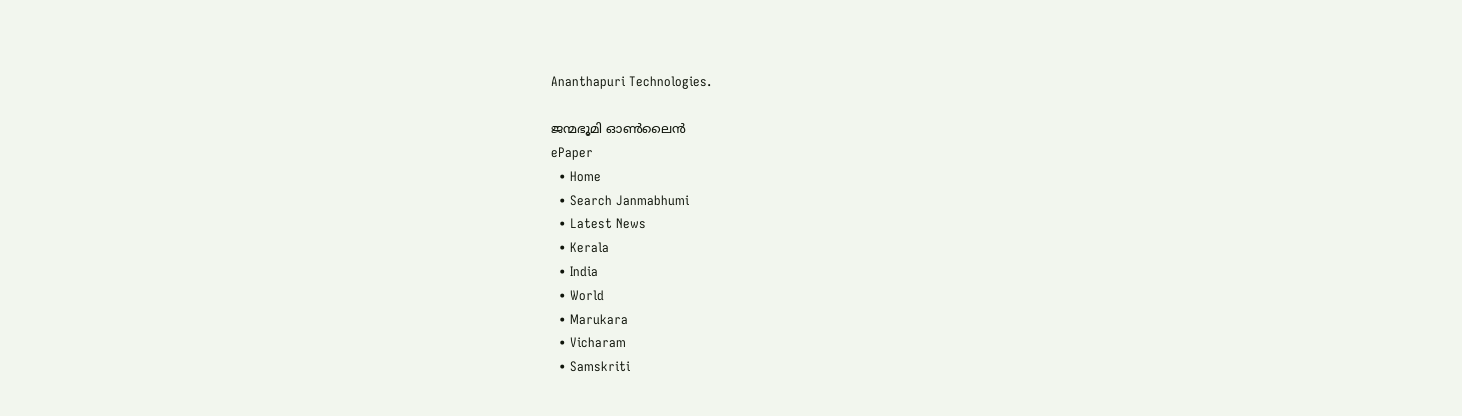Ananthapuri Technologies.

ജന്മഭൂമി ഓണ്‍ലൈന്‍
ePaper
  • Home
  • Search Janmabhumi
  • Latest News
  • Kerala
  • India
  • World
  • Marukara
  • Vicharam
  • Samskriti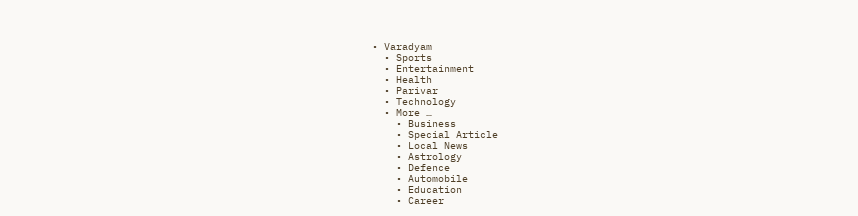• Varadyam
  • Sports
  • Entertainment
  • Health
  • Parivar
  • Technology
  • More …
    • Business
    • Special Article
    • Local News
    • Astrology
    • Defence
    • Automobile
    • Education
    • Career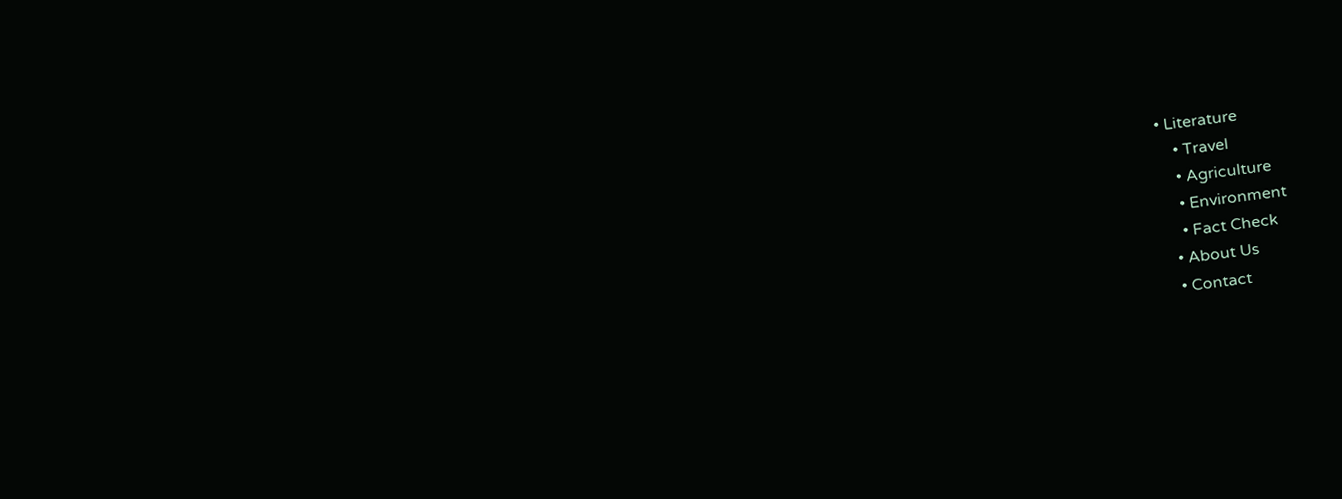• Literature
    • Travel
    • Agriculture
    • Environment
    • Fact Check
  • About Us
  • Contact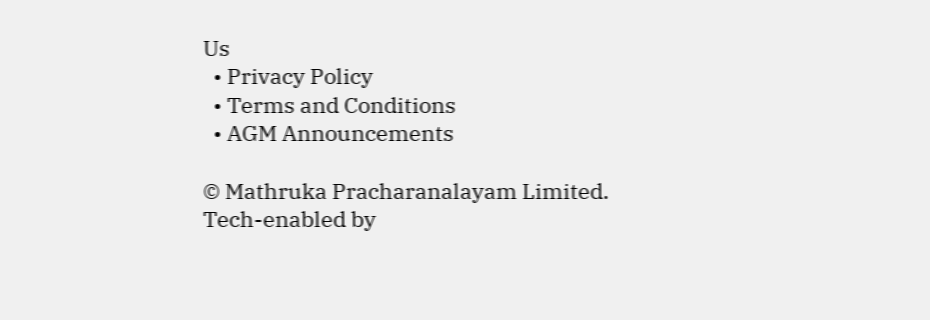Us
  • Privacy Policy
  • Terms and Conditions
  • AGM Announcements

© Mathruka Pracharanalayam Limited.
Tech-enabled by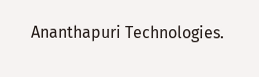Ananthapuri Technologies.